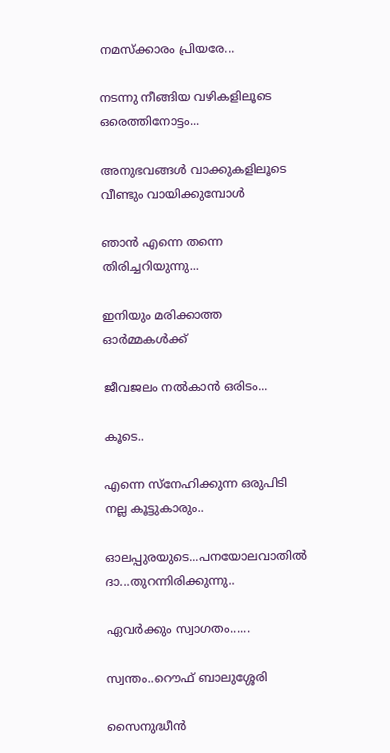നമസ്ക്കാരം പ്രിയരേ...

നടന്നു നീങ്ങിയ വഴികളിലൂടെ ഒരെത്തിനോട്ടം...

അനുഭവങ്ങള്‍ വാക്കുകളിലൂടെ വീണ്ടും വായിക്കുമ്പോള്‍

ഞാന്‍ എന്നെ തന്നെ തിരിച്ചറിയുന്നു...

ഇനിയും മരിക്കാത്ത ഓര്‍മ്മകള്‍ക്ക്

ജീവജലം നല്‍കാന്‍ ഒരിടം...

കൂടെ..

എന്നെ സ്നേഹിക്കുന്ന ഒരുപിടി നല്ല കൂട്ടുകാരും..

ഓലപ്പുരയുടെ...പനയോലവാതില്‍ ദാ...തുറന്നിരിക്കുന്നു..

ഏവര്‍ക്കും സ്വാഗതം......

സ്വന്തം..റൌഫ് ബാലുശ്ശേരി

സൈനുദ്ധീന്‍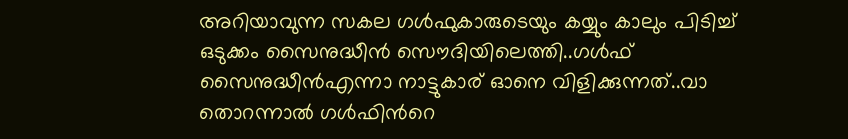അറിയാവുന്ന സകല ഗള്‍ഫുകാരുടെയും കയ്യും കാലും പിടിച്ച് ഒടുക്കം സൈനുദ്ധീന്‍ സൌദിയിലെത്തി..ഗള്‍ഫ്‌ സൈനുദ്ധീന്‍എന്നാ നാട്ടുകാര് ഓനെ വിളിക്കുന്നത്..വാ തൊറന്നാല്‍ ഗള്‍ഫിന്‍റെ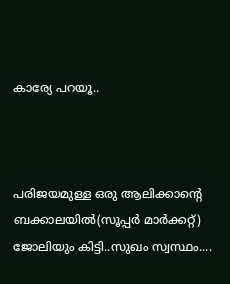കാര്യേ പറയൂ..



പരിജയമുള്ള ഒരു ആലിക്കാന്‍റെ ബക്കാലയില്‍(സൂപ്പര്‍ മാര്‍ക്കറ്റ്) ജോലിയും കിട്ടി..സുഖം സ്വസ്ഥം....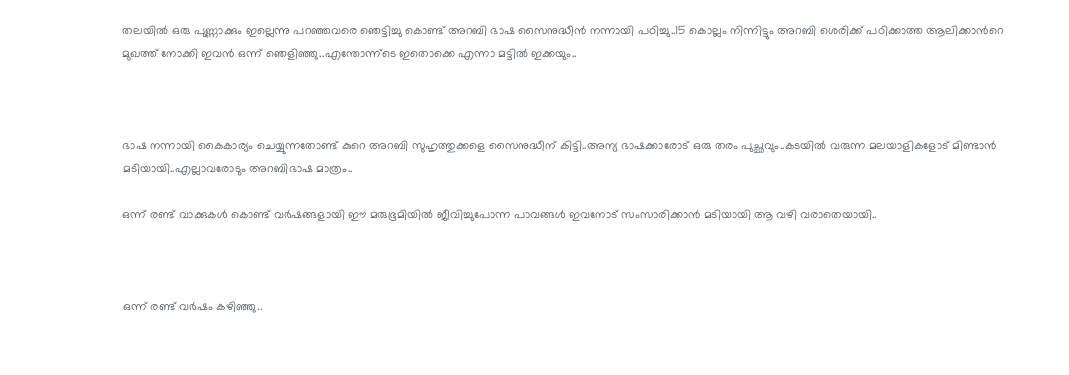തലയില്‍ ഒരു പുണ്ണാക്കും ഇല്ലെന്നു പറഞ്ഞവരെ ഞെട്ടിച്ചു കൊണ്ട് അറബി ഭാഷ സൈനുദ്ധീന്‍ നന്നായി പഠിച്ചു..15 കൊല്ലം നിന്നിട്ടും അറബി ശെരിക്ക് പഠിക്കാത്ത ആലിക്കാന്‍റെ മുഖത്ത് നോക്കി ഇവന്‍ ഒന്ന് ഞെളിഞ്ഞു..എന്തോന്ന്ടെ ഇതൊക്കെ എന്നാ മട്ടില്‍ ഇക്കയും..



ഭാഷ നന്നായി കൈകാര്യം ചെയ്യുന്നതോണ്ട് കുറെ അറബി സുഹൃത്തുക്കളെ സൈനുദ്ധീന് കിട്ടി..അന്യ ഭാഷക്കാരോട് ഒരു തരം പുച്ഛവും..കടയില്‍ വരുന്ന മലയാളികളോട് മിണ്ടാന്‍ മടിയായി..എല്ലാവരോടും അറബിഭാഷ മാത്രം..

ഒന്ന് രണ്ട് വാക്കുകള്‍ കൊണ്ട് വര്‍ഷങ്ങളായി ഈ മരുഭൂമിയില്‍ ജീവിച്ചുപോന്ന പാവങ്ങള്‍ ഇവനോട് സംസാരിക്കാന്‍ മടിയായി ആ വഴി വരാതെയായി..



ഒന്ന് രണ്ട് വര്‍ഷം കഴിഞ്ഞു..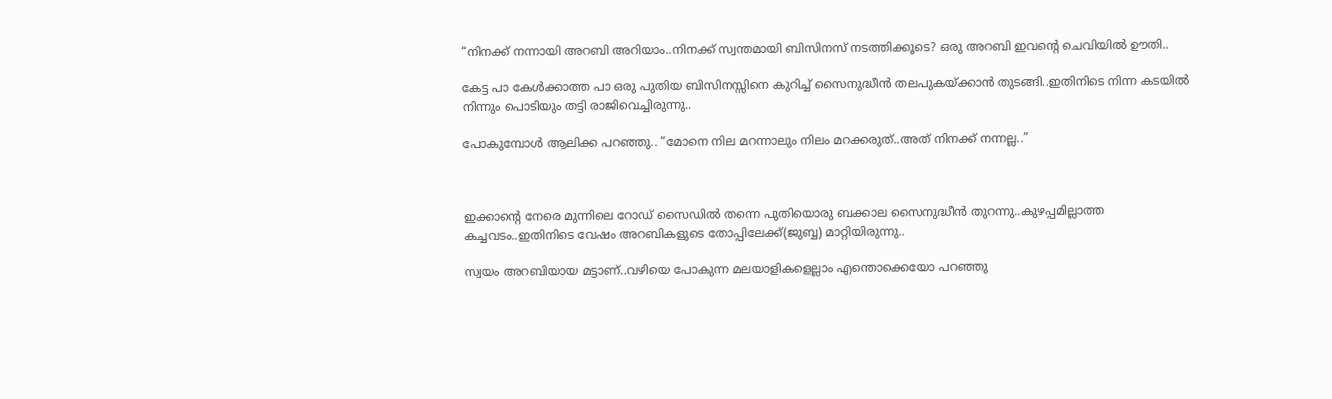“നിനക്ക് നന്നായി അറബി അറിയാം..നിനക്ക് സ്വന്തമായി ബിസിനസ് നടത്തിക്കൂടെ? ഒരു അറബി ഇവന്‍റെ ചെവിയില്‍ ഊതി..

കേട്ട പാ കേള്‍ക്കാത്ത പാ ഒരു പുതിയ ബിസിനസ്സിനെ കുറിച്ച് സൈനുദ്ധീന്‍ തലപുകയ്ക്കാന്‍ തുടങ്ങി..ഇതിനിടെ നിന്ന കടയില്‍ നിന്നും പൊടിയും തട്ടി രാജിവെച്ചിരുന്നു..

പോകുമ്പോള്‍ ആലിക്ക പറഞ്ഞു.. “മോനെ നില മറന്നാലും നിലം മറക്കരുത്..അത് നിനക്ക് നന്നല്ല..”



ഇക്കാന്‍റെ നേരെ മുന്നിലെ റോഡ്‌ സൈഡില്‍ തന്നെ പുതിയൊരു ബക്കാല സൈനുദ്ധീന്‍ തുറന്നു..കുഴപ്പമില്ലാത്ത കച്ചവടം..ഇതിനിടെ വേഷം അറബികളുടെ തോപ്പിലേക്ക്(ജുബ്ബ) മാറ്റിയിരുന്നു..

സ്വയം അറബിയായ മട്ടാണ്..വഴിയെ പോകുന്ന മലയാളികളെല്ലാം എന്തൊക്കെയോ പറഞ്ഞു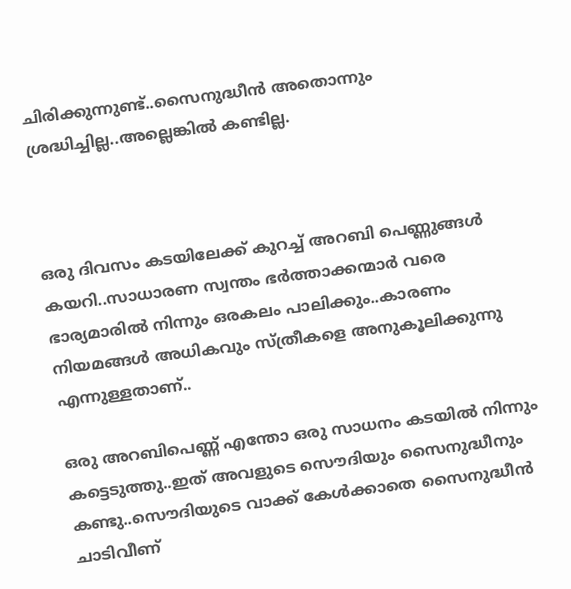ചിരിക്കുന്നുണ്ട്..സൈനുദ്ധീന്‍ അതൊന്നും ശ്രദ്ധിച്ചില്ല..അല്ലെങ്കില്‍ കണ്ടില്ല.



ഒരു ദിവസം കടയിലേക്ക് കുറച്ച് അറബി പെണ്ണുങ്ങള്‍ കയറി..സാധാരണ സ്വന്തം ഭര്‍ത്താക്കന്മാര്‍ വരെ ഭാര്യമാരില്‍ നിന്നും ഒരകലം പാലിക്കും..കാരണം നിയമങ്ങള്‍ അധികവും സ്ത്രീകളെ അനുകൂലിക്കുന്നു എന്നുള്ളതാണ്..

ഒരു അറബിപെണ്ണ്‍ എന്തോ ഒരു സാധനം കടയില്‍ നിന്നും കട്ടെടുത്തു..ഇത് അവളുടെ സൌദിയും സൈനുദ്ധീനും കണ്ടു..സൌദിയുടെ വാക്ക് കേള്‍ക്കാതെ സൈനുദ്ധീന്‍ ചാടിവീണ്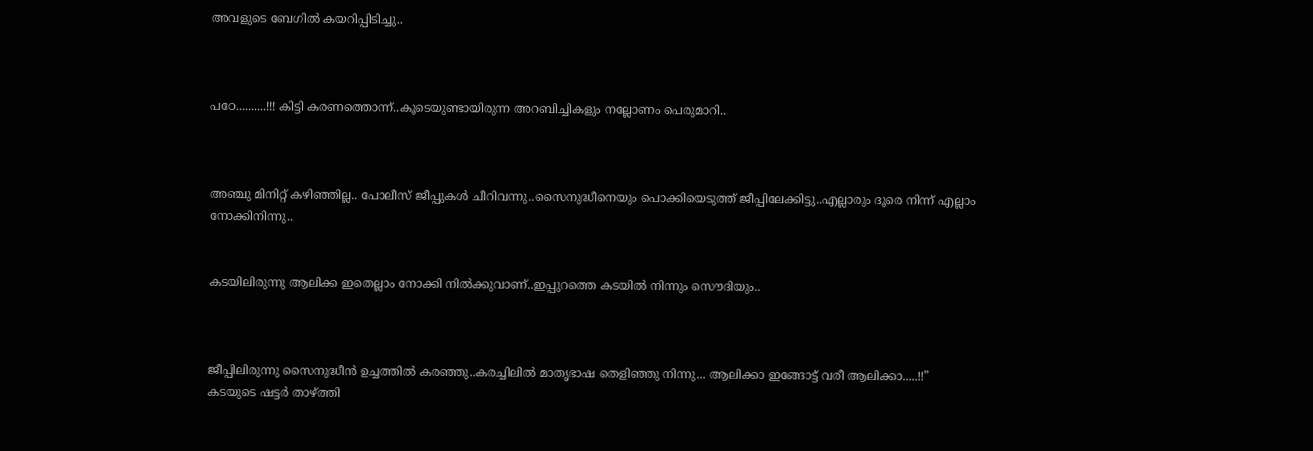അവളുടെ ബേഗില്‍ കയറിപ്പിടിച്ചു..



പഠേ..........!!! കിട്ടി കരണത്തൊന്ന്..കൂടെയുണ്ടായിരുന്ന അറബിച്ചികളും നല്ലോണം പെരുമാറി..



അഞ്ചു മിനിറ്റ് കഴിഞ്ഞില്ല.. പോലീസ് ജീപ്പുകള്‍ ചീറിവന്നു..സൈനുദ്ധീനെയും പൊക്കിയെടുത്ത് ജീപ്പിലേക്കിട്ടു..എല്ലാരും ദൂരെ നിന്ന് എല്ലാം നോക്കിനിന്നു..


കടയിലിരുന്നു ആലിക്ക ഇതെല്ലാം നോക്കി നില്‍ക്കുവാണ്..ഇപ്പുറത്തെ കടയില്‍ നിന്നും സൌദിയും..



ജീപ്പിലിരുന്നു സൈനുദ്ധീന്‍ ഉച്ചത്തില്‍ കരഞ്ഞു..കരച്ചിലില്‍ മാതൃഭാഷ തെളിഞ്ഞു നിന്നു... ആലിക്കാ ഇങ്ങോട്ട് വരീ ആലിക്കാ.....!!”
കടയുടെ ഷട്ടര്‍ താഴ്ത്തി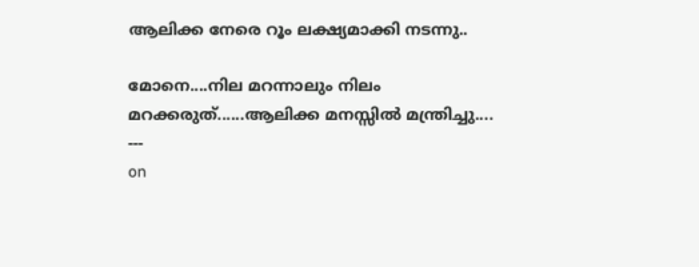ആലിക്ക നേരെ റൂം ലക്ഷ്യമാക്കി നടന്നു..

മോനെ....നില മറന്നാലും നിലം മറക്കരുത്......ആലിക്ക മനസ്സില്‍ മന്ത്രിച്ചു....
---
on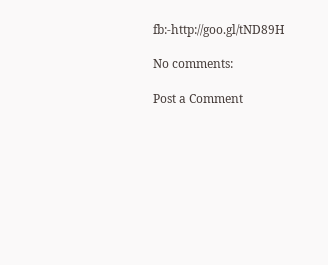fb:-http://goo.gl/tND89H

No comments:

Post a Comment